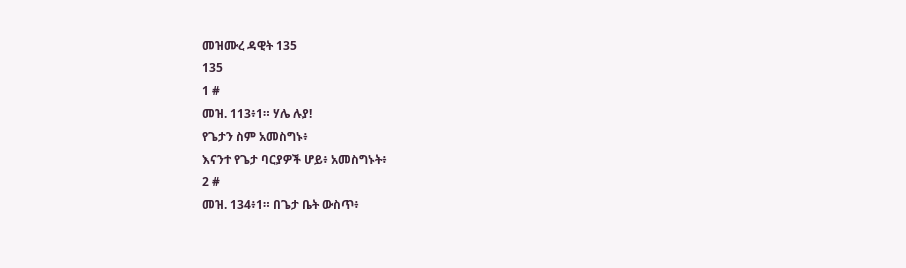መዝሙረ ዳዊት 135
135
1 #
መዝ. 113፥1። ሃሌ ሉያ!
የጌታን ስም አመስግኑ፥
እናንተ የጌታ ባርያዎች ሆይ፥ አመስግኑት፥
2 #
መዝ. 134፥1። በጌታ ቤት ውስጥ፥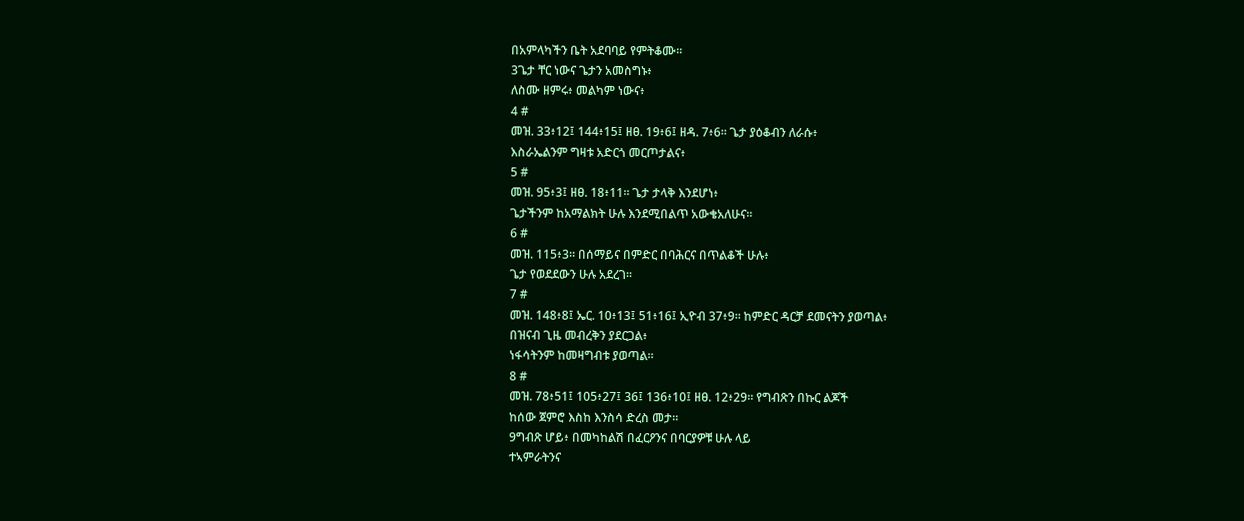በአምላካችን ቤት አደባባይ የምትቆሙ።
3ጌታ ቸር ነውና ጌታን አመስግኑ፥
ለስሙ ዘምሩ፥ መልካም ነውና፥
4 #
መዝ. 33፥12፤ 144፥15፤ ዘፀ. 19፥6፤ ዘዳ. 7፥6። ጌታ ያዕቆብን ለራሱ፥
እስራኤልንም ግዛቱ አድርጎ መርጦታልና፥
5 #
መዝ. 95፥3፤ ዘፀ. 18፥11። ጌታ ታላቅ እንደሆነ፥
ጌታችንም ከአማልክት ሁሉ እንደሚበልጥ አውቄአለሁና።
6 #
መዝ. 115፥3። በሰማይና በምድር በባሕርና በጥልቆች ሁሉ፥
ጌታ የወደደውን ሁሉ አደረገ።
7 #
መዝ. 148፥8፤ ኤር. 10፥13፤ 51፥16፤ ኢዮብ 37፥9። ከምድር ዳርቻ ደመናትን ያወጣል፥
በዝናብ ጊዜ መብረቅን ያደርጋል፥
ነፋሳትንም ከመዛግብቱ ያወጣል።
8 #
መዝ. 78፥51፤ 105፥27፤ 36፤ 136፥10፤ ዘፀ. 12፥29። የግብጽን በኩር ልጆች
ከሰው ጀምሮ እስከ እንስሳ ድረስ መታ።
9ግብጽ ሆይ፥ በመካከልሽ በፈርዖንና በባርያዎቹ ሁሉ ላይ
ተኣምራትንና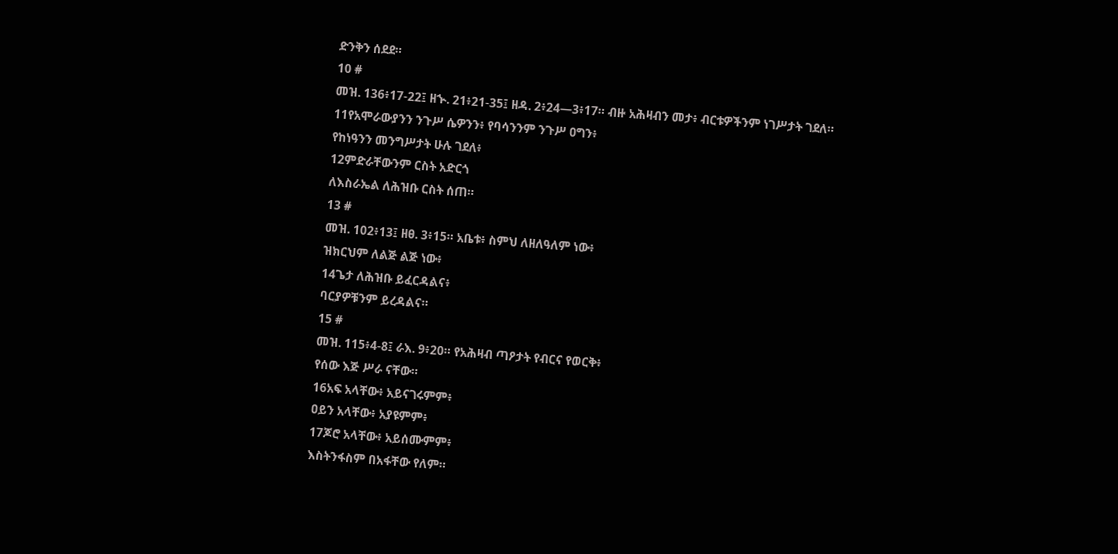ድንቅን ሰደደ።
10 #
መዝ. 136፥17-22፤ ዘኍ. 21፥21-35፤ ዘዳ. 2፥24—3፥17። ብዙ አሕዛብን መታ፥ ብርቱዎችንም ነገሥታት ገደለ።
11የአሞራውያንን ንጉሥ ሴዎንን፥ የባሳንንም ንጉሥ ዐግን፥
የከነዓንን መንግሥታት ሁሉ ገደለ፥
12ምድራቸውንም ርስት አድርጎ
ለእስራኤል ለሕዝቡ ርስት ሰጠ።
13 #
መዝ. 102፥13፤ ዘፀ. 3፥15። አቤቱ፥ ስምህ ለዘለዓለም ነው፥
ዝክርህም ለልጅ ልጅ ነው፥
14ጌታ ለሕዝቡ ይፈርዳልና፥
ባርያዎቹንም ይረዳልና።
15 #
መዝ. 115፥4-8፤ ራእ. 9፥20። የአሕዛብ ጣዖታት የብርና የወርቅ፥
የሰው እጅ ሥራ ናቸው።
16አፍ አላቸው፥ አይናገሩምም፥
ዐይን አላቸው፥ አያዩምም፥
17ጆሮ አላቸው፥ አይሰሙምም፥
እስትንፋስም በአፋቸው የለም።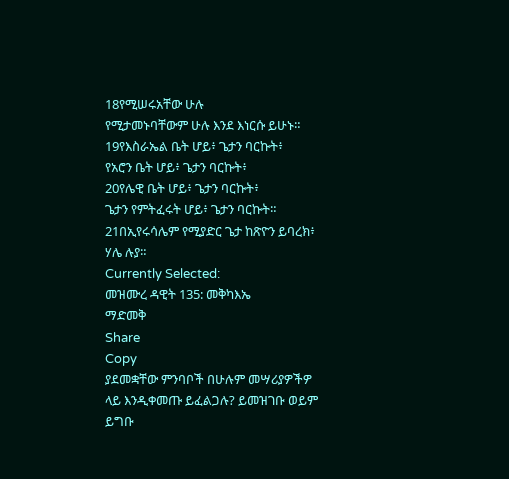18የሚሠሩአቸው ሁሉ
የሚታመኑባቸውም ሁሉ እንደ እነርሱ ይሁኑ።
19የእስራኤል ቤት ሆይ፥ ጌታን ባርኩት፥
የአሮን ቤት ሆይ፥ ጌታን ባርኩት፥
20የሌዊ ቤት ሆይ፥ ጌታን ባርኩት፥
ጌታን የምትፈሩት ሆይ፥ ጌታን ባርኩት።
21በኢየሩሳሌም የሚያድር ጌታ ከጽዮን ይባረክ፥
ሃሌ ሉያ።
Currently Selected:
መዝሙረ ዳዊት 135: መቅካእኤ
ማድመቅ
Share
Copy
ያደመቋቸው ምንባቦች በሁሉም መሣሪያዎችዎ ላይ እንዲቀመጡ ይፈልጋሉ? ይመዝገቡ ወይም ይግቡ